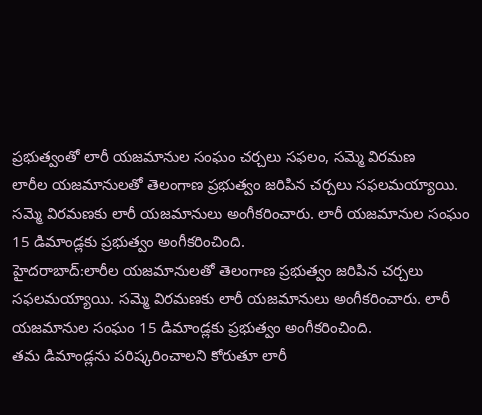ప్రభుత్వంతో లారీ యజమానుల సంఘం చర్చలు సఫలం, సమ్మె విరమణ
లారీల యజమానులతో తెలంగాణ ప్రభుత్వం జరిపిన చర్చలు సఫలమయ్యాయి. సమ్మె విరమణకు లారీ యజమానులు అంగీకరించారు. లారీ యజమానుల సంఘం 15 డిమాండ్లకు ప్రభుత్వం అంగీకరించింది.
హైదరాబాద్:లారీల యజమానులతో తెలంగాణ ప్రభుత్వం జరిపిన చర్చలు సఫలమయ్యాయి. సమ్మె విరమణకు లారీ యజమానులు అంగీకరించారు. లారీ యజమానుల సంఘం 15 డిమాండ్లకు ప్రభుత్వం అంగీకరించింది.
తమ డిమాండ్లను పరిష్కరించాలని కోరుతూ లారీ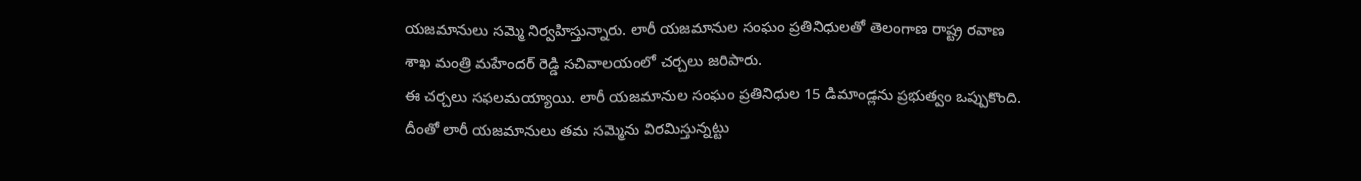యజమానులు సమ్మె నిర్వహిస్తున్నారు. లారీ యజమానుల సంఘం ప్రతినిధులతో తెలంగాణ రాష్ట్ర రవాణ శాఖ మంత్రి మహేందర్ రెడ్డి సచివాలయంలో చర్చలు జరిపారు.
ఈ చర్చలు సఫలమయ్యాయి. లారీ యజమానుల సంఘం ప్రతినిధుల 15 డిమాండ్లను ప్రభుత్వం ఒప్పుకొంది. దీంతో లారీ యజమానులు తమ సమ్మెను విరమిస్తున్నట్టు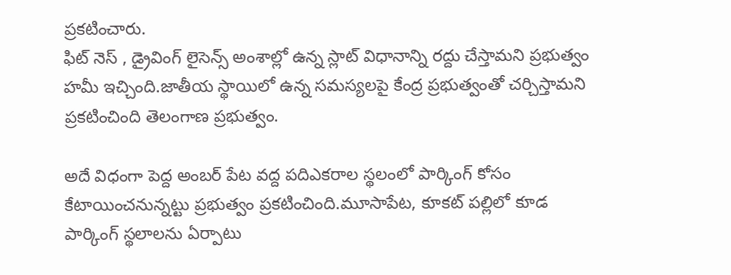ప్రకటించారు.
ఫిట్ నెస్ , డ్రైవింగ్ లైసెన్స్ అంశాల్లో ఉన్న స్లాట్ విధానాన్ని రద్దు చేస్తామని ప్రభుత్వం హమీ ఇచ్చింది.జాతీయ స్థాయిలో ఉన్న సమస్యలపై కేంద్ర ప్రభుత్వంతో చర్చిస్తామని ప్రకటించింది తెలంగాణ ప్రభుత్వం.

అదే విధంగా పెద్ద అంబర్ పేట వద్ద పదిఎకరాల స్థలంలో పార్కింగ్ కోసం కేటాయించనున్నట్టు ప్రభుత్వం ప్రకటించింది.మూసాపేట, కూకట్ పల్లిలో కూడ పార్కింగ్ స్థలాలను ఏర్పాటు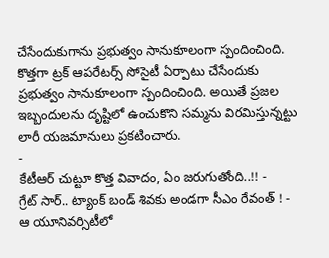చేసేందుకుగాను ప్రభుత్వం సానుకూలంగా స్పందించింది.
కొత్తగా ట్రక్ ఆపరేటర్స్ సోసైటీ ఏర్పాటు చేసేందుకు ప్రభుత్వం సానుకూలంగా స్పందించింది. అయితే ప్రజల ఇబ్బందులను దృష్టిలో ఉంచుకొని సమ్మను విరమిస్తున్నట్టు లారీ యజమానులు ప్రకటించారు.
-
కేటీఆర్ చుట్టూ కొత్త వివాదం, ఏం జరుగుతోంది..!! -
గ్రేట్ సార్.. ట్యాంక్ బండ్ శివకు అండగా సీఎం రేవంత్ ! -
ఆ యూనివర్సిటీలో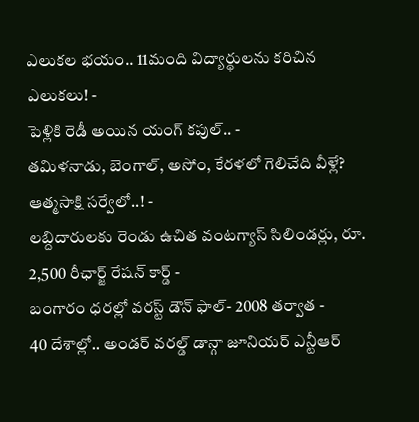ఎలుకల భయం.. 11మంది విద్యార్థులను కరిచిన ఎలుకలు! -
పెళ్లికి రెడీ అయిన యంగ్ కపుల్.. -
తమిళనాడు, బెంగాల్, అసోం, కేరళలో గెలిచేది వీళ్లే? ఆత్మసాక్షి సర్వేలో..! -
లబ్దిదారులకు రెండు ఉచిత వంటగ్యాస్ సిలిండర్లు, రూ. 2,500 రీఛార్జ్ రేషన్ కార్డ్ -
బంగారం ధరల్లో వరస్ట్ డౌన్ ఫాల్- 2008 తర్వాత -
40 దేశాల్లో.. అండర్ వరల్డ్ డాన్గా జూనియర్ ఎన్టీఆర్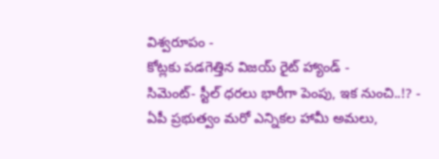విశ్వరూపం -
కోట్లకు పడగెత్తిన విజయ్ రైట్ హ్యాండ్ -
సిమెంట్- స్టీల్ ధరలు భారీగా పెంపు, ఇక నుంచి..!? -
ఏపీ ప్రభుత్వం మరో ఎన్నికల హామీ అమలు,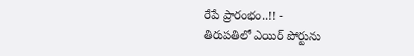రేపే ప్రారంభం..!! -
తిరుపతిలో ఎయిర్ పోర్టును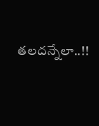తలదన్నేలా..!!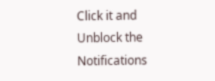Click it and Unblock the Notifications